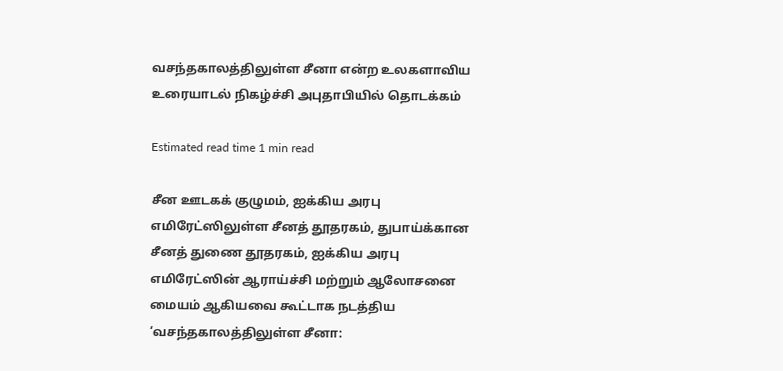வசந்தகாலத்திலுள்ள சீனா என்ற உலகளாவிய உரையாடல் நிகழ்ச்சி அபுதாபியில் தொடக்கம்

Estimated read time 1 min read

சீன ஊடகக் குழுமம், ஐக்கிய அரபு எமிரேட்ஸிலுள்ள சீனத் தூதரகம், துபாய்க்கான சீனத் துணை தூதரகம், ஐக்கிய அரபு எமிரேட்ஸின் ஆராய்ச்சி மற்றும் ஆலோசனை மையம் ஆகியவை கூட்டாக நடத்திய ‘வசந்தகாலத்திலுள்ள சீனா: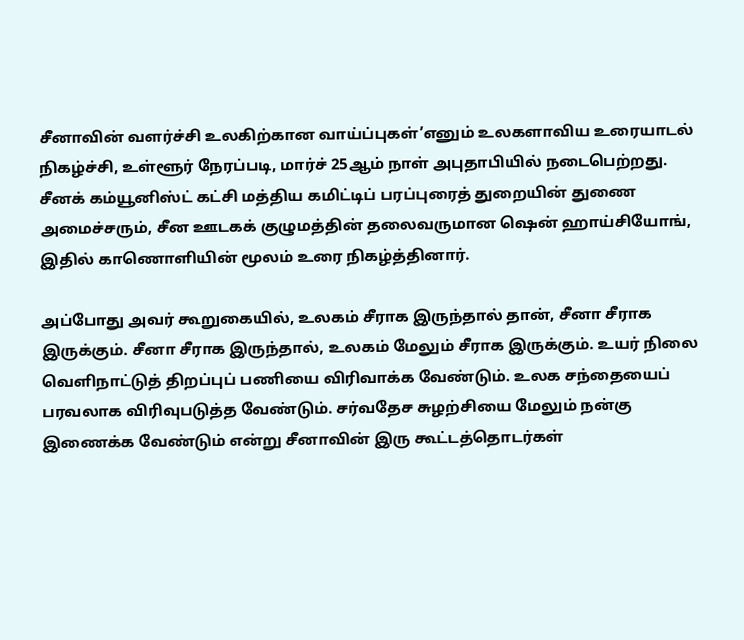சீனாவின் வளர்ச்சி உலகிற்கான வாய்ப்புகள்’எனும் உலகளாவிய உரையாடல் நிகழ்ச்சி, உள்ளூர் நேரப்படி, மார்ச் 25ஆம் நாள் அபுதாபியில் நடைபெற்றது. சீனக் கம்யூனிஸ்ட் கட்சி மத்திய கமிட்டிப் பரப்புரைத் துறையின் துணை அமைச்சரும், சீன ஊடகக் குழுமத்தின் தலைவருமான ஷென் ஹாய்சியோங், இதில் காணொளியின் மூலம் உரை நிகழ்த்தினார்.

அப்போது அவர் கூறுகையில், உலகம் சீராக இருந்தால் தான், சீனா சீராக இருக்கும். சீனா சீராக இருந்தால், உலகம் மேலும் சீராக இருக்கும். உயர் நிலை வெளிநாட்டுத் திறப்புப் பணியை விரிவாக்க வேண்டும். உலக சந்தையைப் பரவலாக விரிவுபடுத்த வேண்டும். சர்வதேச சுழற்சியை மேலும் நன்கு இணைக்க வேண்டும் என்று சீனாவின் இரு கூட்டத்தொடர்கள்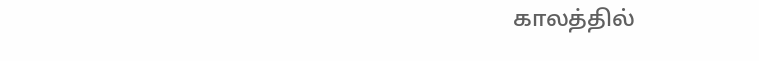காலத்தில்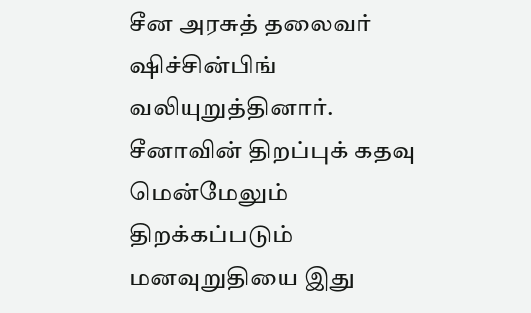சீன அரசுத் தலைவர் ஷிச்சின்பிங் வலியுறுத்தினார். சீனாவின் திறப்புக் கதவு மென்மேலும் திறக்கப்படும் மனவுறுதியை இது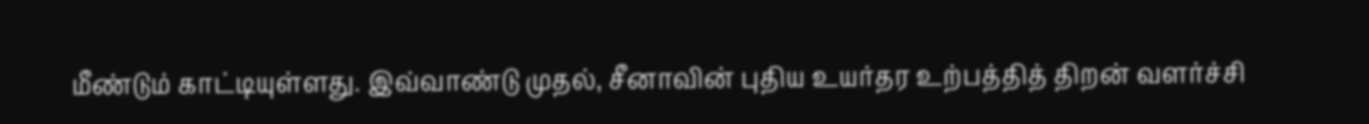மீண்டும் காட்டியுள்ளது. இவ்வாண்டு முதல், சீனாவின் புதிய உயர்தர உற்பத்தித் திறன் வளர்ச்சி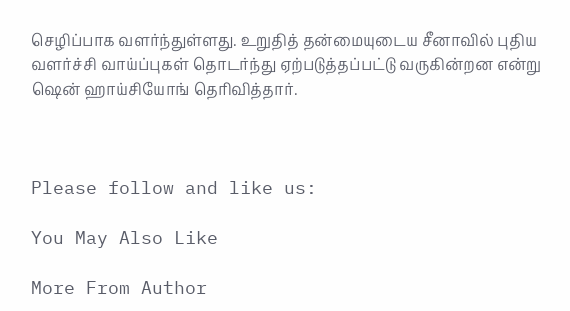செழிப்பாக வளர்ந்துள்ளது. உறுதித் தன்மையுடைய சீனாவில் புதிய வளர்ச்சி வாய்ப்புகள் தொடர்ந்து ஏற்படுத்தப்பட்டு வருகின்றன என்று ஷென் ஹாய்சியோங் தெரிவித்தார்.



Please follow and like us:

You May Also Like

More From Author